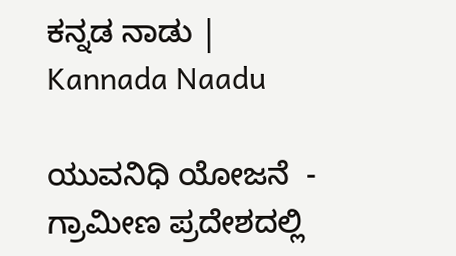ಕನ್ನಡ ನಾಡು | Kannada Naadu

ಯುವನಿಧಿ ಯೋಜನೆ  - ಗ್ರಾಮೀಣ ಪ್ರದೇಶದಲ್ಲಿ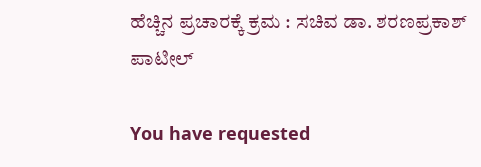ಹೆಚ್ಚಿನ ಪ್ರಚಾರಕ್ಕೆ ಕ್ರಮ : ಸಚಿವ ಡಾ. ಶರಣಪ್ರಕಾಶ್ ಪಾಟೀಲ್

You have requested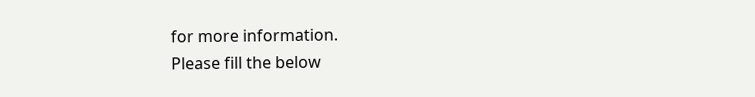for more information.
Please fill the below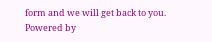form and we will get back to you.
Powered by